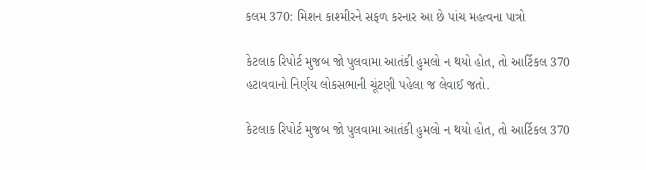કલમ 370: મિશન કાશ્મીરને સફળ કરનાર આ છે પાંચ મહત્વના પાત્રો

કેટલાક રિપોર્ટ મુજબ જો પુલવામા આતંકી હુમલો ન થયો હોત, તો આર્ટિકલ 370 હટાવવાનો નિર્ણય લોકસભાની ચૂંટણી પહેલા જ લેવાઈ જતો.

કેટલાક રિપોર્ટ મુજબ જો પુલવામા આતંકી હુમલો ન થયો હોત, તો આર્ટિકલ 370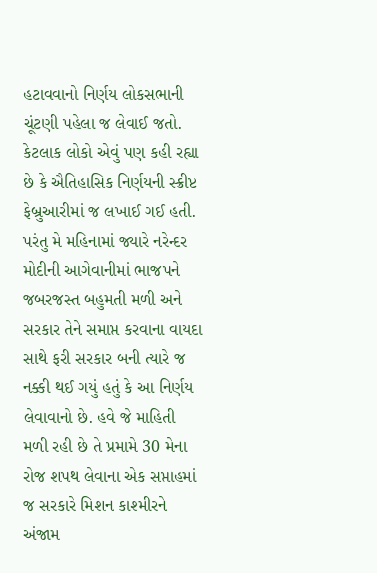હટાવવાનો નિર્ણય લોકસભાની ચૂંટણી પહેલા જ લેવાઈ જતો. કેટલાક લોકો એવું પણ કહી રહ્યા છે કે ઐતિહાસિક નિર્ણયની સ્ક્રીપ્ટ ફેબ્રુઆરીમાં જ લખાઈ ગઈ હતી. પરંતુ મે મહિનામાં જ્યારે નરેન્દર મોદીની આગેવાનીમાં ભાજપને જબરજસ્ત બહુમતી મળી અને સરકાર તેને સમાપ્ત કરવાના વાયદા સાથે ફરી સરકાર બની ત્યારે જ નક્કી થઈ ગયું હતું કે આ નિર્ણય લેવાવાનો છે. હવે જે માહિતી મળી રહી છે તે પ્રમામે 30 મેના રોજ શપથ લેવાના એક સપ્તાહમાં જ સરકારે મિશન કાશ્મીરને અંજામ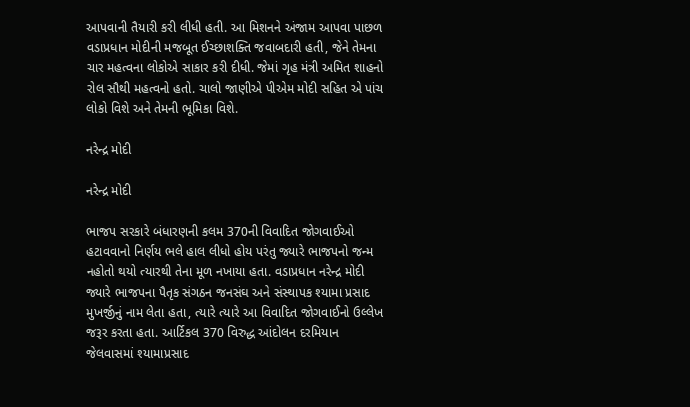આપવાની તૈયારી કરી લીધી હતી. આ મિશનને અંજામ આપવા પાછળ વડાપ્રધાન મોદીની મજબૂત ઈચ્છાશક્તિ જવાબદારી હતી, જેને તેમના ચાર મહત્વના લોકોએ સાકાર કરી દીધી. જેમાં ગૃહ મંત્રી અમિત શાહનો રોલ સૌથી મહત્વનો હતો. ચાલો જાણીએ પીએમ મોદી સહિત એ પાંચ લોકો વિશે અને તેમની ભૂમિકા વિશે.

નરેન્દ્ર મોદી

નરેન્દ્ર મોદી

ભાજપ સરકારે બંધારણની કલમ 370ની વિવાદિત જોગવાઈઓ હટાવવાનો નિર્ણય ભલે હાલ લીધો હોય પરંતુ જ્યારે ભાજપનો જન્મ નહોતો થયો ત્યારથી તેના મૂળ નખાયા હતા. વડાપ્રધાન નરેન્દ્ર મોદી જ્યારે ભાજપના પૈતૃક સંગઠન જનસંઘ અને સંસ્થાપક શ્યામા પ્રસાદ મુખર્જીનું નામ લેતા હતા, ત્યારે ત્યારે આ વિવાદિત જોગવાઈનો ઉલ્લેખ જરૂર કરતા હતા. આર્ટિકલ 370 વિરુદ્ધ આંદોલન દરમિયાન જેલવાસમાં શ્યામાપ્રસાદ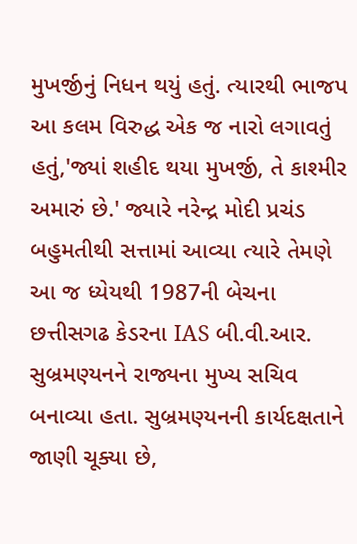મુખર્જીનું નિધન થયું હતું. ત્યારથી ભાજપ આ કલમ વિરુદ્ધ એક જ નારો લગાવતું હતું,'જ્યાં શહીદ થયા મુખર્જી, તે કાશ્મીર અમારું છે.' જ્યારે નરેન્દ્ર મોદી પ્રચંડ બહુમતીથી સત્તામાં આવ્યા ત્યારે તેમણે આ જ ધ્યેયથી 1987ની બેચના છત્તીસગઢ કેડરના IAS બી.વી.આર. સુબ્રમણ્યનને રાજ્યના મુખ્ય સચિવ બનાવ્યા હતા. સુબ્રમણ્યનની કાર્યદક્ષતાને જાણી ચૂક્યા છે,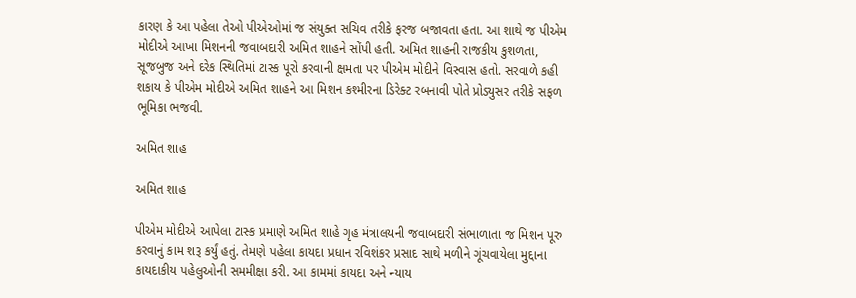કારણ કે આ પહેલા તેઓ પીએઓમાં જ સંયુક્ત સચિવ તરીકે ફરજ બજાવતા હતા. આ શાથે જ પીએમ મોદીએ આખા મિશનની જવાબદારી અમિત શાહને સોંપી હતી. અમિત શાહની રાજકીય કુશળતા, સૂજબુજ અને દરેક સ્થિતિમાં ટાસ્ક પૂરો કરવાની ક્ષમતા પર પીએમ મોદીને વિસ્વાસ હતો. સરવાળે કહી શકાય કે પીએમ મોદીએ અમિત શાહને આ મિશન કશ્મીરના ડિરેક્ટ રબનાવી પોતે પ્રોડ્યુસર તરીકે સફળ ભૂમિકા ભજવી.

અમિત શાહ

અમિત શાહ

પીએમ મોદીએ આપેલા ટાસ્ક પ્રમાણે અમિત શાહે ગૃહ મંત્રાલયની જવાબદારી સંભાળાતા જ મિશન પૂરુ કરવાનું કામ શરૂ કર્યું હતું. તેમણે પહેલા કાયદા પ્રધાન રવિશંકર પ્રસાદ સાથે મળીને ગૂંચવાયેલા મુદ્દાના કાયદાકીય પહેલુઓની સમમીક્ષા કરી. આ કામમાં કાયદા અને ન્યાય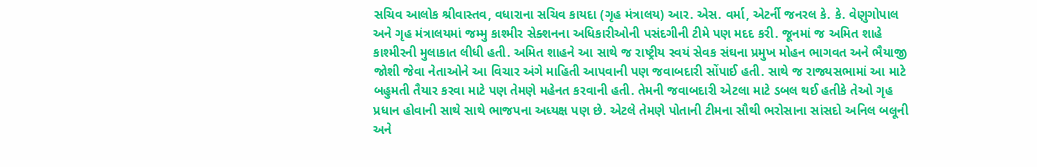સચિવ આલોક શ્રીવાસ્તવ, વધારાના સચિવ કાયદા (ગૃહ મંત્રાલય) આર. એસ. વર્મા, એટર્ની જનરલ કે. કે. વેણુગોપાલ અને ગૃહ મંત્રાલયમાં જમ્મુ કાશ્મીર સેક્શનના અધિકારીઓની પસંદગીની ટીમે પણ મદદ કરી. જૂનમાં જ અમિત શાહે કાશ્મીરની મુલાકાત લીધી હતી. અમિત શાહને આ સાથે જ રાષ્ટ્રીય સ્વયં સેવક સંઘના પ્રમુખ મોહન ભાગવત અને ભૈયાજી જોશી જેવા નેતાઓને આ વિચાર અંગે માહિતી આપવાની પણ જવાબદારી સોંપાઈ હતી. સાથે જ રાજ્યસભામાં આ માટે બહુમતી તૈયાર કરવા માટે પણ તેમણે મહેનત કરવાની હતી. તેમની જવાબદારી એટલા માટે ડબલ થઈ હતીકે તેઓ ગૃહ પ્રધાન હોવાની સાથે સાથે ભાજપના અધ્યક્ષ પણ છે. એટલે તેમણે પોતાની ટીમના સૌથી ભરોસાના સાંસદો અનિલ બલૂની અને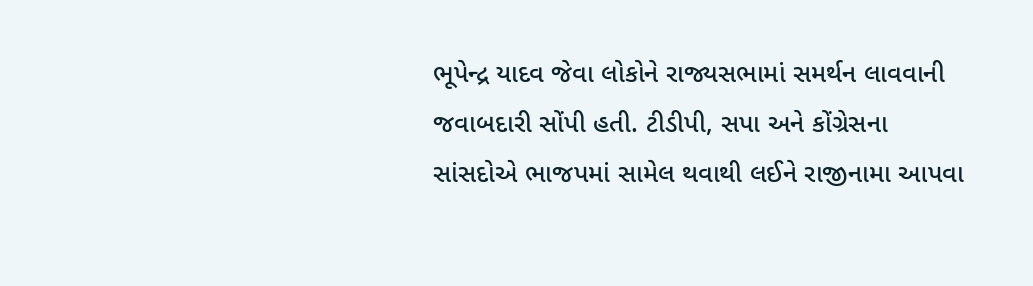ભૂપેન્દ્ર યાદવ જેવા લોકોને રાજ્યસભામાં સમર્થન લાવવાની જવાબદારી સોંપી હતી. ટીડીપી, સપા અને કોંગ્રેસના સાંસદોએ ભાજપમાં સામેલ થવાથી લઈને રાજીનામા આપવા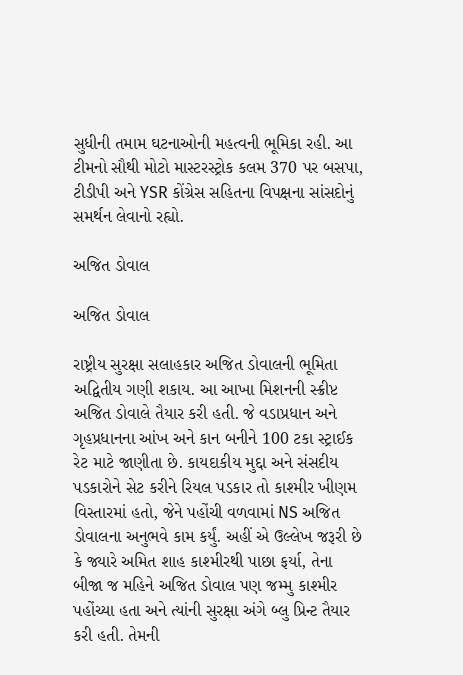સુધીની તમામ ઘટનાઓની મહત્વની ભૂમિકા રહી. આ ટીમનો સૌથી મોટો માસ્ટરસ્ટ્રોક કલમ 370 પર બસપા, ટીડીપી અને YSR કોંગ્રેસ સહિતના વિપક્ષના સાંસદોનું સમર્થન લેવાનો રહ્યો.

અજિત ડોવાલ

અજિત ડોવાલ

રાષ્ટ્રીય સુરક્ષા સલાહકાર અજિત ડોવાલની ભૂમિતા અદ્વિતીય ગણી શકાય. આ આખા મિશનની સ્ક્રીપ્ટ અજિત ડોવાલે તૈયાર કરી હતી. જે વડાપ્રધાન અને ગૃહપ્રધાનના આંખ અને કાન બનીને 100 ટકા સ્ટ્રાઈક રેટ માટે જાણીતા છે. કાયદાકીય મુદ્દા અને સંસદીય પડકારોને સેટ કરીને રિયલ પડકાર તો કાશ્મીર ખીણમ વિસ્તારમાં હતો, જેને પહોંચી વળવામાં NS અજિત ડોવાલના અનુભવે કામ કર્યું. અહીં એ ઉલ્લેખ જરૂરી છે કે જ્યારે અમિત શાહ કાશ્મીરથી પાછા ફર્યા, તેના બીજા જ મહિને અજિત ડોવાલ પણ જમ્મુ કાશ્મીર પહોંચ્યા હતા અને ત્યાંની સુરક્ષા અંગે બ્લુ પ્રિન્ટ તૈયાર કરી હતી. તેમની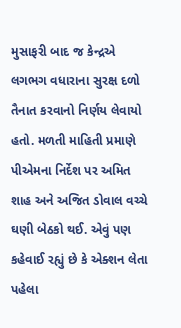મુસાફરી બાદ જ કેન્દ્રએ લગભગ વધારાના સુરક્ષ દળો તૈનાત કરવાનો નિર્ણય લેવાયો હતો. મળતી માહિતી પ્રમાણે પીએમના નિર્દેશ પર અમિત શાહ અને અજિત ડોવાલ વચ્ચે ઘણી બેઠકો થઈ. એવું પણ કહેવાઈ રહ્યું છે કે એક્શન લેતા પહેલા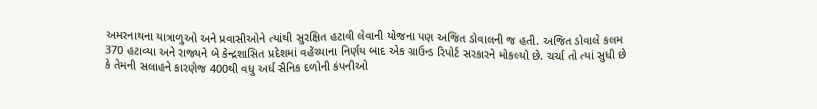અમરનાથના યાત્રાળુઓ અને પ્રવાસીઓને ત્યાંથી સુરક્ષિત હટાવી લેવાની યોજના પણ અજિત ડોવાલની જ હતી. અજિત ડોવાલે કલમ 370 હટાવ્યા અને રાજ્યને બે કેન્દ્રશાસિત પ્રદેશમાં વહેંચ્યાના નિર્ણય બાદ એક ગ્રાઉન્ડ રિપોર્ટ સરકારને મોકલ્યો છે. ચર્ચા તો ત્યાં સુધી છે કે તેમની સલાહને કારણેજ 400થી વધુ અર્ધ સૈનિક દળોની કંપનીઓ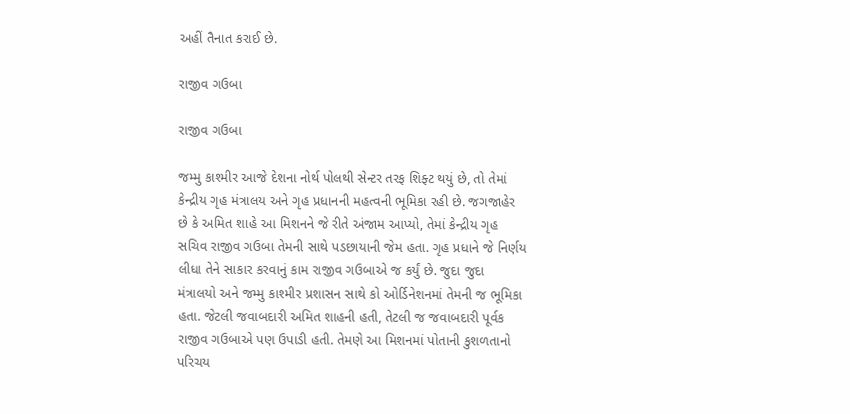અહીં તૈનાત કરાઈ છે.

રાજીવ ગઉબા

રાજીવ ગઉબા

જમ્મુ કાશ્મીર આજે દેશના નોર્થ પોલથી સેન્ટર તરફ શિફ્ટ થયું છે, તો તેમાં કેન્દ્રીય ગૃહ મંત્રાલય અને ગૃહ પ્રધાનની મહત્વની ભૂમિકા રહી છે. જગજાહેર છે કે અમિત શાહે આ મિશનને જે રીતે અંજામ આપ્યો, તેમાં કેન્દ્રીય ગૃહ સચિવ રાજીવ ગઉબા તેમની સાથે પડછાયાની જેમ હતા. ગૃહ પ્રધાને જે નિર્ણય લીધા તેને સાકાર કરવાનું કામ રાજીવ ગઉબાએ જ કર્યું છે. જુદા જુદા મંત્રાલયો અને જમ્મુ કાશ્મીર પ્રશાસન સાથે કો ઓર્ડિનેશનમાં તેમની જ ભૂમિકા હતા. જેટલી જવાબદારી અમિત શાહની હતી, તેટલી જ જવાબદારી પૂર્વક રાજીવ ગઉબાએ પણ ઉપાડી હતી. તેમણે આ મિશનમાં પોતાની કુશળતાનો પરિચય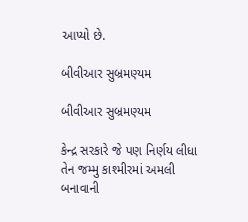આપ્યો છે.

બીવીઆર સુબ્રમણ્યમ

બીવીઆર સુબ્રમણ્યમ

કેન્દ્ર સરકારે જે પણ નિર્ણય લીધા તેન જમ્મુ કાશ્મીરમાં અમલી બનાવાની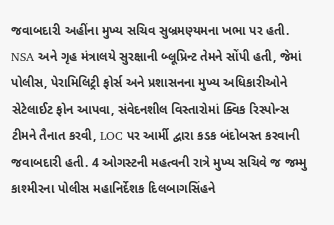જવાબદારી અહીંના મુખ્ય સચિવ સુબ્રમણ્યમના ખભા પર હતી. NSA અને ગૃહ મંત્રાલયે સુરક્ષાની બ્લૂપ્રિન્ટ તેમને સોંપી હતી, જેમાં પોલીસ, પેરામિલિટ્રી ફોર્સ અને પ્રશાસનના મુખ્ય અધિકારીઓને સેટેલાઈટ ફોન આપવા, સંવેદનશીલ વિસ્તારોમાં ક્વિક રિસ્પોન્સ ટીમને તૈનાત કરવી, LOC પર આર્મી દ્વારા કડક બંદોબસ્ત કરવાની જવાબદારી હતી. 4 ઓગસ્ટની મહત્વની રાત્રે મુખ્ય સચિવે જ જમ્મુ કાશ્મીરના પોલીસ મહાનિર્દેશક દિલબાગસિંહને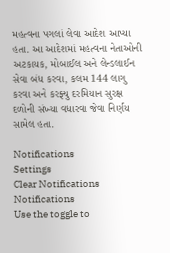મહત્વના પગલાં લેવા આદેશ આપ્યા હતા. આ આદેશમાં મહત્વના નેતાઓની અટકાયક, મોબાઈલ અને લેન્ડલાઈન સેવા બંધ કરવા, કલમ 144 લાગુ કરવા અને કરફ્યુ દરમિયાન સુરક્ષ દળોની સંખ્યા વધારવા જેવા નિર્ણય સામેલ હતા.

Notifications
Settings
Clear Notifications
Notifications
Use the toggle to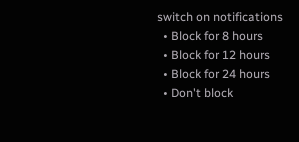switch on notifications
  • Block for 8 hours
  • Block for 12 hours
  • Block for 24 hours
  • Don't block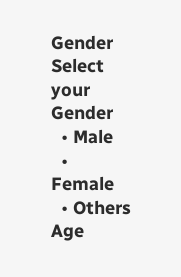Gender
Select your Gender
  • Male
  • Female
  • Others
Age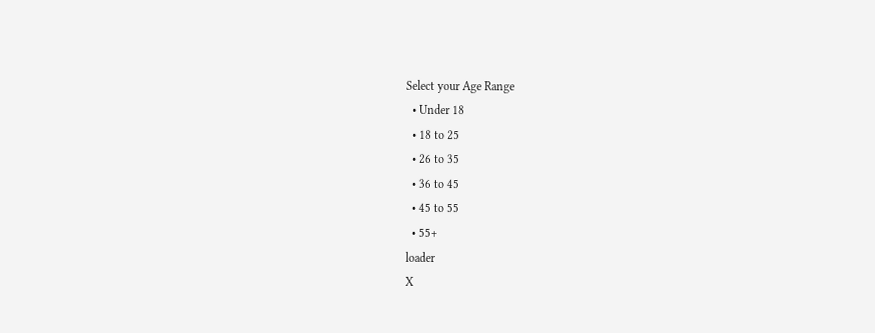Select your Age Range
  • Under 18
  • 18 to 25
  • 26 to 35
  • 36 to 45
  • 45 to 55
  • 55+
loader
X